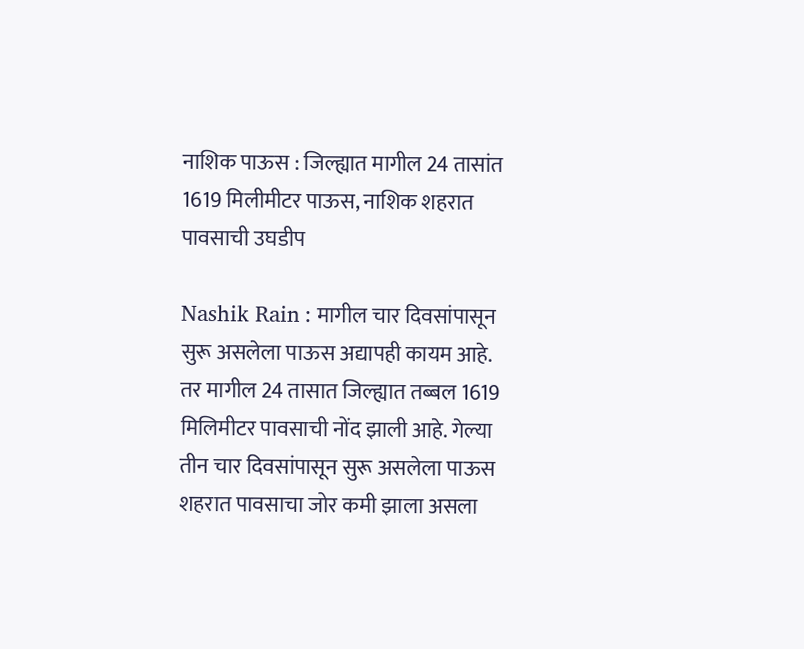नाशिक पाऊस : जिल्ह्यात मागील 24 तासांत 1619 मिलीमीटर पाऊस, नाशिक शहरात पावसाची उघडीप

Nashik Rain : मागील चार दिवसांपासून सुरू असलेला पाऊस अद्यापही कायम आहे. तर मागील 24 तासात जिल्ह्यात तब्बल 1619 मिलिमीटर पावसाची नोंद झाली आहे. गेल्या तीन चार दिवसांपासून सुरू असलेला पाऊस शहरात पावसाचा जोर कमी झाला असला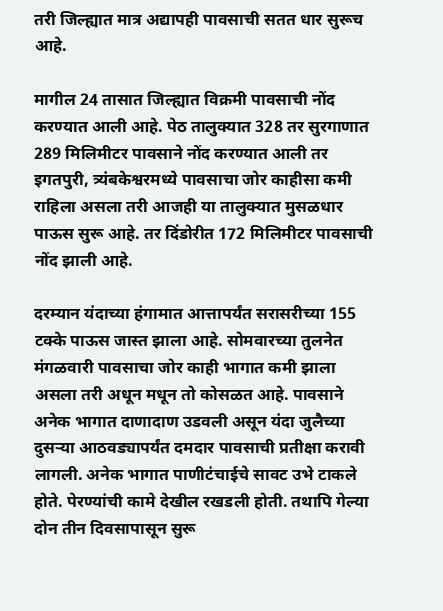तरी जिल्ह्यात मात्र अद्यापही पावसाची सतत धार सुरूच आहे.

मागील 24 तासात जिल्ह्यात विक्रमी पावसाची नोंद करण्यात आली आहे. पेठ तालुक्यात 328 तर सुरगाणात 289 मिलिमीटर पावसाने नोंद करण्यात आली तर इगतपुरी, त्र्यंबकेश्वरमध्ये पावसाचा जोर काहीसा कमी राहिला असला तरी आजही या तालुक्यात मुसळधार पाऊस सुरू आहे. तर दिंडोरीत 172 मिलिमीटर पावसाची नोंद झाली आहे.

दरम्यान यंदाच्या हंगामात आत्तापर्यंत सरासरीच्या 155 टक्के पाऊस जास्त झाला आहे. सोमवारच्या तुलनेत मंगळवारी पावसाचा जोर काही भागात कमी झाला असला तरी अधून मधून तो कोसळत आहे. पावसाने अनेक भागात दाणादाण उडवली असून यंदा जुलैच्या दुसऱ्या आठवड्यापर्यंत दमदार पावसाची प्रतीक्षा करावी लागली. अनेक भागात पाणीटंचाईचे सावट उभे टाकले होते. पेरण्यांची कामे देखील रखडली होती. तथापि गेल्या दोन तीन दिवसापासून सुरू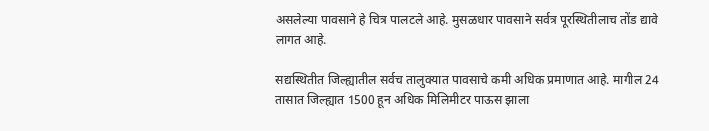असलेल्या पावसाने हे चित्र पालटले आहे. मुसळधार पावसाने सर्वत्र पूरस्थितीलाच तोंड द्यावे लागत आहे.

सद्यस्थितीत जिल्ह्यातील सर्वच तालुक्यात पावसाचे कमी अधिक प्रमाणात आहे. मागील 24 तासात जिल्ह्यात 1500 हून अधिक मिलिमीटर पाऊस झाला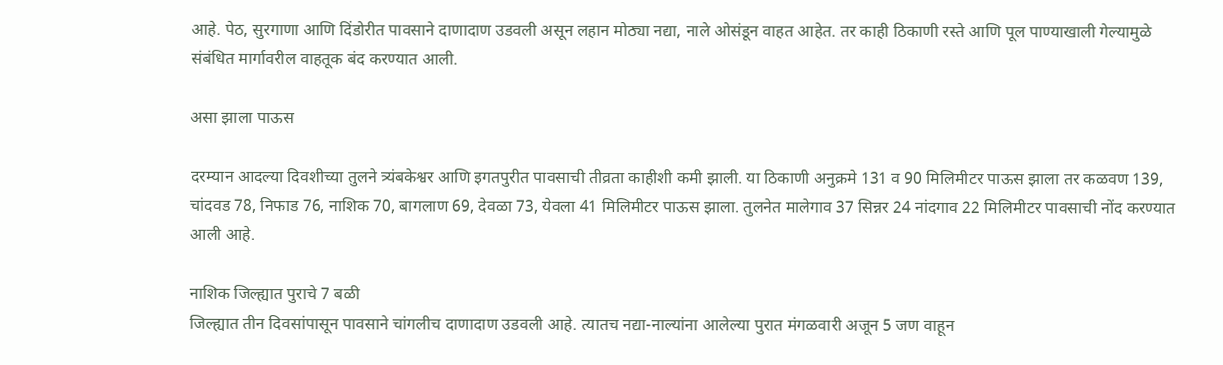आहे. पेठ, सुरगाणा आणि दिंडोरीत पावसाने दाणादाण उडवली असून लहान मोठ्या नद्या, नाले ओसंडून वाहत आहेत. तर काही ठिकाणी रस्ते आणि पूल पाण्याखाली गेल्यामुळे संबंधित मार्गावरील वाहतूक बंद करण्यात आली.

असा झाला पाऊस

दरम्यान आदल्या दिवशीच्या तुलने त्र्यंबकेश्वर आणि इगतपुरीत पावसाची तीव्रता काहीशी कमी झाली. या ठिकाणी अनुक्रमे 131 व 90 मिलिमीटर पाऊस झाला तर कळवण 139, चांदवड 78, निफाड 76, नाशिक 70, बागलाण 69, देवळा 73, येवला 41 मिलिमीटर पाऊस झाला. तुलनेत मालेगाव 37 सिन्नर 24 नांदगाव 22 मिलिमीटर पावसाची नोंद करण्यात आली आहे.

नाशिक जिल्ह्यात पुराचे 7 बळी
जिल्ह्यात तीन दिवसांपासून पावसाने चांगलीच दाणादाण उडवली आहे. त्यातच नद्या-नाल्यांना आलेल्या पुरात मंगळवारी अजून 5 जण वाहून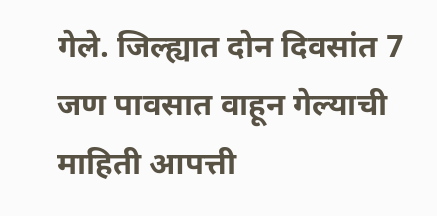गेले. जिल्ह्यात दोन दिवसांत 7 जण पावसात वाहून गेल्याची माहिती आपत्ती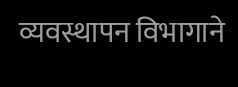व्यवस्थापन विभागाने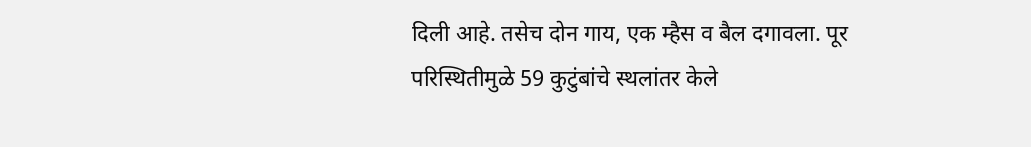दिली आहे. तसेच दोन गाय, एक म्हैस व बैल दगावला. पूर परिस्थितीमुळे 59 कुटुंबांचे स्थलांतर केले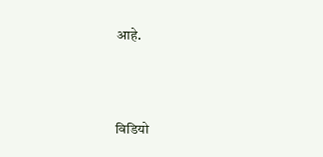आहे.



विडियो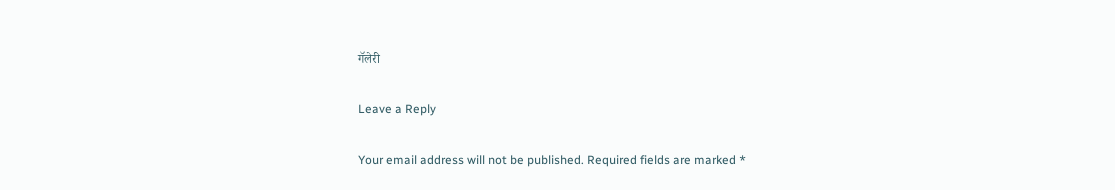गॅलेरी

Leave a Reply

Your email address will not be published. Required fields are marked *